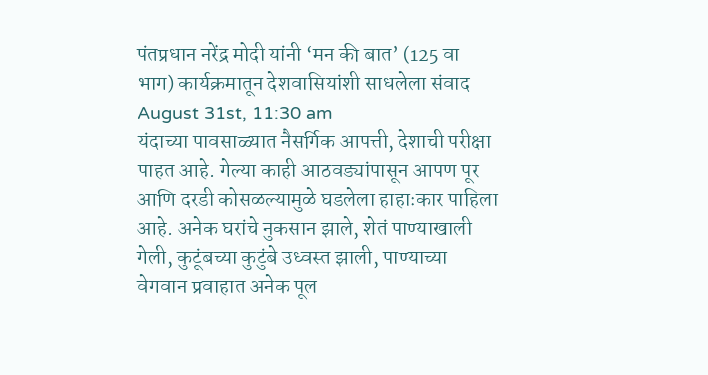पंतप्रधान नरेंद्र मोदी यांनी ‘मन की बात’ (125 वा भाग) कार्यक्रमातून देशवासियांशी साधलेला संवाद
August 31st, 11:30 am
यंदाच्या पावसाळ्यात नैसर्गिक आपत्ती, देशाची परीक्षा पाहत आहे. गेल्या काही आठवड्यांपासून आपण पूर आणि दरडी कोसळल्यामुळे घडलेला हाहाःकार पाहिला आहे. अनेक घरांचे नुकसान झाले, शेतं पाण्याखाली गेली, कुटूंबच्या कुटुंबे उध्वस्त झाली, पाण्याच्या वेगवान प्रवाहात अनेक पूल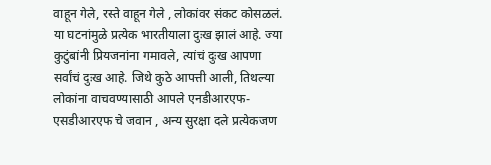वाहून गेले, रस्ते वाहून गेले , लोकांवर संकट कोसळलं. या घटनांमुळे प्रत्येक भारतीयाला दुःख झालं आहे. ज्या कुटुंबांनी प्रियजनांना गमावले, त्यांचं दुःख आपणा सर्वांचं दुःख आहे. जिथे कुठे आपत्ती आली, तिथल्या लोकांना वाचवण्यासाठी आपले एनडीआरएफ-एसडीआरएफ चे जवान , अन्य सुरक्षा दले प्रत्येकजण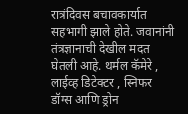रात्रंदिवस बचावकार्यात सहभागी झाले होते. जवानांनी तंत्रज्ञानाची देखील मदत घेतली आहे. थर्मल कॅमेरे , लाईव्ह डिटेक्टर , स्निफर डॉग्स आणि ड्रोन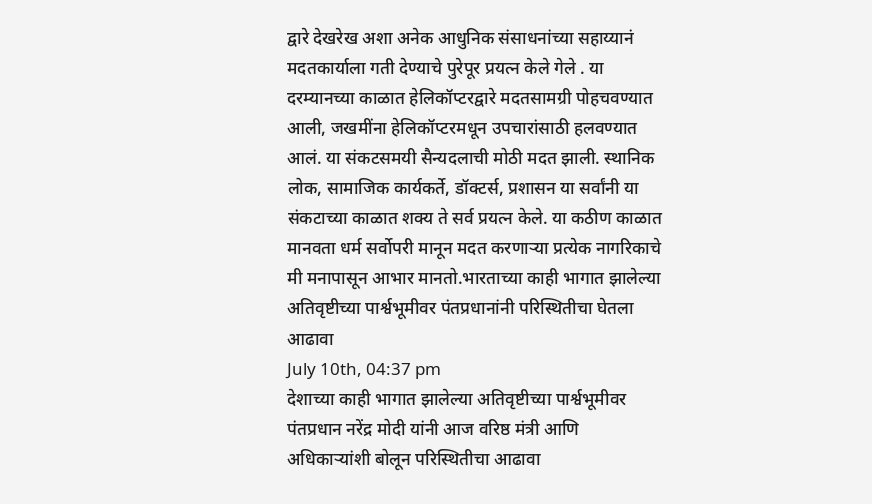द्वारे देखरेख अशा अनेक आधुनिक संसाधनांच्या सहाय्यानं मदतकार्याला गती देण्याचे पुरेपूर प्रयत्न केले गेले . या दरम्यानच्या काळात हेलिकॉप्टरद्वारे मदतसामग्री पोहचवण्यात आली, जखमींना हेलिकॉप्टरमधून उपचारांसाठी हलवण्यात आलं. या संकटसमयी सैन्यदलाची मोठी मदत झाली. स्थानिक लोक, सामाजिक कार्यकर्ते, डॉक्टर्स, प्रशासन या सर्वांनी या संकटाच्या काळात शक्य ते सर्व प्रयत्न केले. या कठीण काळात मानवता धर्म सर्वोपरी मानून मदत करणाऱ्या प्रत्येक नागरिकाचे मी मनापासून आभार मानतो.भारताच्या काही भागात झालेल्या अतिवृष्टीच्या पार्श्वभूमीवर पंतप्रधानांनी परिस्थितीचा घेतला आढावा
July 10th, 04:37 pm
देशाच्या काही भागात झालेल्या अतिवृष्टीच्या पार्श्वभूमीवर पंतप्रधान नरेंद्र मोदी यांनी आज वरिष्ठ मंत्री आणि अधिकाऱ्यांशी बोलून परिस्थितीचा आढावा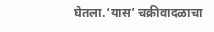घेतला.‘यास’ चक्रीवादळाचा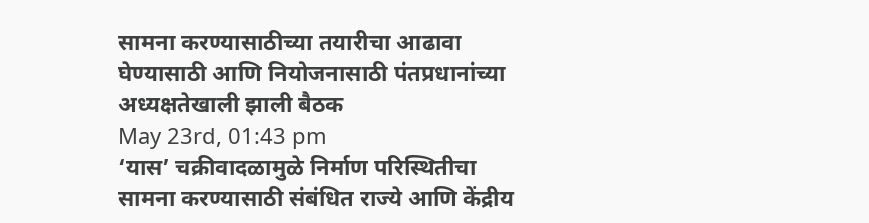सामना करण्यासाठीच्या तयारीचा आढावा घेण्यासाठी आणि नियोजनासाठी पंतप्रधानांच्या अध्यक्षतेखाली झाली बैठक
May 23rd, 01:43 pm
‘यास’ चक्रीवादळामुळे निर्माण परिस्थितीचा सामना करण्यासाठी संबंधित राज्ये आणि केंद्रीय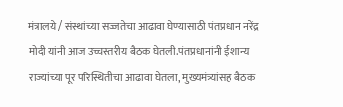मंत्रालये / संस्थांच्या सज्जतेचा आढावा घेण्यासाठी पंतप्रधान नरेंद्र मोदी यांनी आज उच्चस्तरीय बैठक घेतली.पंतप्रधानांनी ईशान्य राज्यांच्या पूर परिस्थितीचा आढावा घेतला, मुख्यमंत्र्यांसह बैठक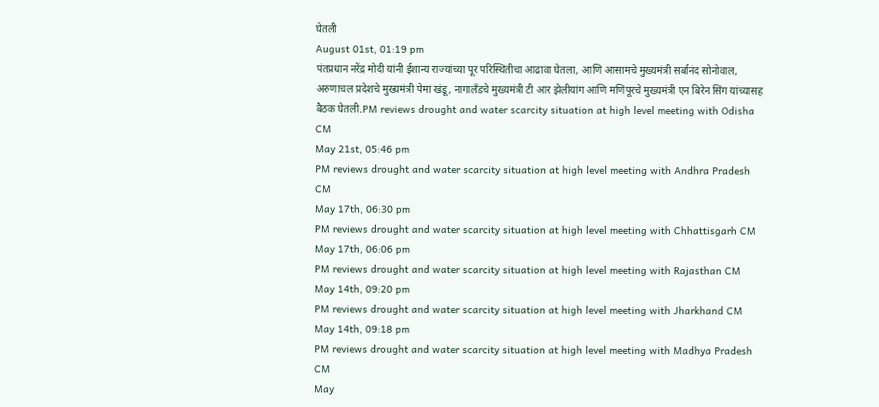घेतली
August 01st, 01:19 pm
पंतप्रधान नरेंद्र मोदी यांनी ईशान्य राज्यांच्या पूर परिस्थितीचा आढावा घेतला, आणि आसामचे मुख्यमंत्री सर्बानंद सोनोवाल, अरुणाचल प्रदेशचे मुख्यमंत्री पेमा खंडू, नागालँडचे मुख्यमंत्री टी आर झेलीयांग आणि मणिपूरचे मुख्यमंत्री एन बिरेन सिंग यांच्यासह बैठक घेतली.PM reviews drought and water scarcity situation at high level meeting with Odisha CM
May 21st, 05:46 pm
PM reviews drought and water scarcity situation at high level meeting with Andhra Pradesh CM
May 17th, 06:30 pm
PM reviews drought and water scarcity situation at high level meeting with Chhattisgarh CM
May 17th, 06:06 pm
PM reviews drought and water scarcity situation at high level meeting with Rajasthan CM
May 14th, 09:20 pm
PM reviews drought and water scarcity situation at high level meeting with Jharkhand CM
May 14th, 09:18 pm
PM reviews drought and water scarcity situation at high level meeting with Madhya Pradesh CM
May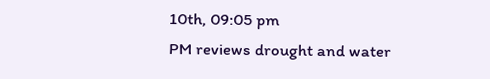10th, 09:05 pm
PM reviews drought and water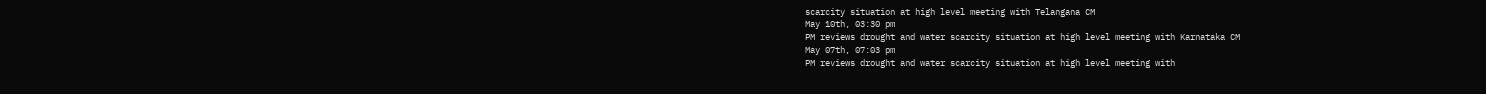scarcity situation at high level meeting with Telangana CM
May 10th, 03:30 pm
PM reviews drought and water scarcity situation at high level meeting with Karnataka CM
May 07th, 07:03 pm
PM reviews drought and water scarcity situation at high level meeting with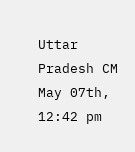Uttar Pradesh CM
May 07th, 12:42 pm